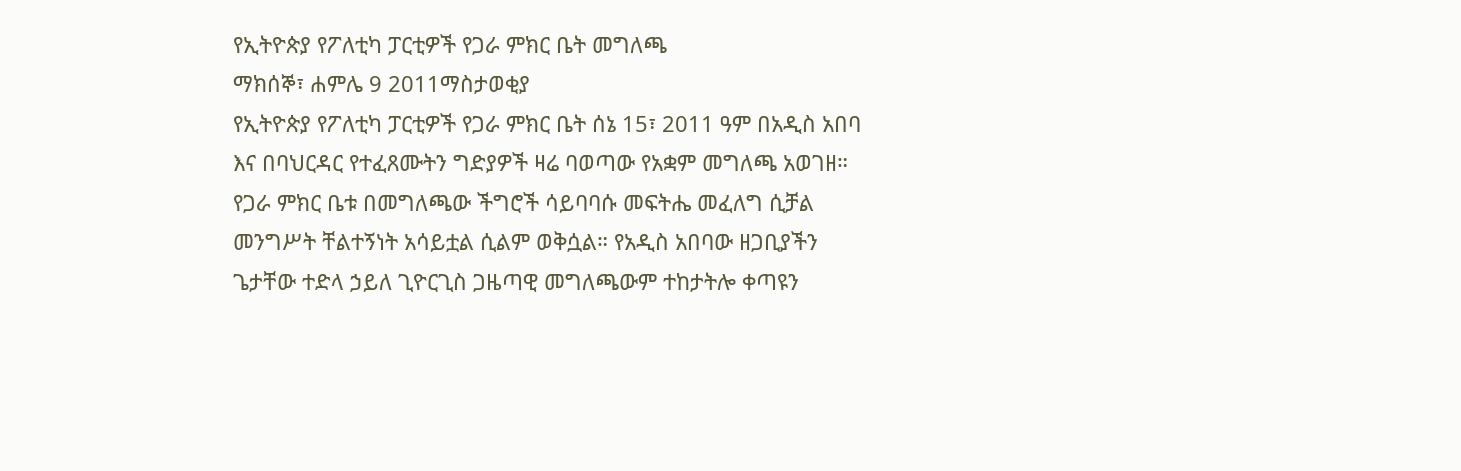የኢትዮጵያ የፖለቲካ ፓርቲዎች የጋራ ምክር ቤት መግለጫ
ማክሰኞ፣ ሐምሌ 9 2011ማስታወቂያ
የኢትዮጵያ የፖለቲካ ፓርቲዎች የጋራ ምክር ቤት ሰኔ 15፣ 2011 ዓም በአዲስ አበባ እና በባህርዳር የተፈጸሙትን ግድያዎች ዛሬ ባወጣው የአቋም መግለጫ አወገዘ። የጋራ ምክር ቤቱ በመግለጫው ችግሮች ሳይባባሱ መፍትሔ መፈለግ ሲቻል መንግሥት ቸልተኝነት አሳይቷል ሲልም ወቅሷል። የአዲስ አበባው ዘጋቢያችን ጌታቸው ተድላ ኃይለ ጊዮርጊስ ጋዜጣዊ መግለጫውም ተከታትሎ ቀጣዩን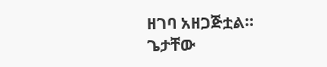ዘገባ አዘጋጅቷል።
ጌታቸው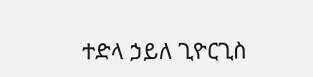ተድላ ኃይለ ጊዮርጊስ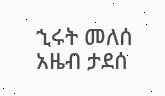ኂሩት መለሰ
አዜብ ታደሰ